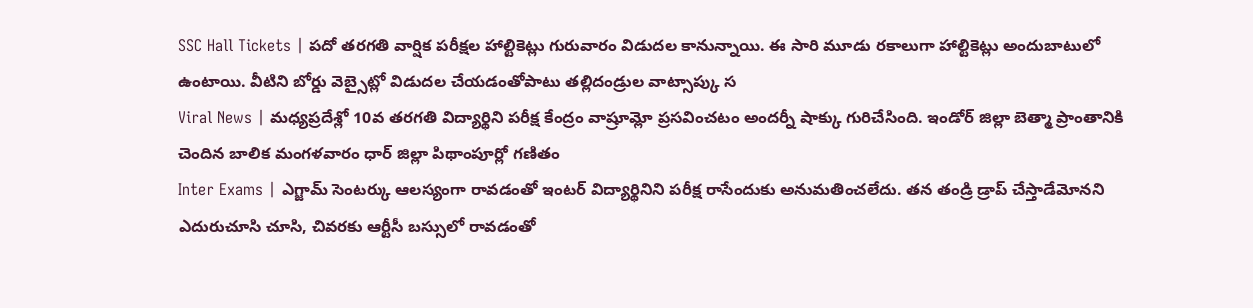SSC Hall Tickets | పదో తరగతి వార్షిక పరీక్షల హాల్టికెట్లు గురువారం విడుదల కానున్నాయి. ఈ సారి మూడు రకాలుగా హాల్టికెట్లు అందుబాటులో ఉంటాయి. వీటిని బోర్డు వెబ్సైట్లో విడుదల చేయడంతోపాటు తల్లిదండ్రుల వాట్సాప్కు స
Viral News | మధ్యప్రదేశ్లో 10వ తరగతి విద్యార్థిని పరీక్ష కేంద్రం వాష్రూమ్లో ప్రసవించటం అందర్నీ షాక్కు గురిచేసింది. ఇండోర్ జిల్లా బెత్మా ప్రాంతానికి చెందిన బాలిక మంగళవారం ధార్ జిల్లా పిథాంపూర్లో గణితం
Inter Exams | ఎగ్జామ్ సెంటర్కు ఆలస్యంగా రావడంతో ఇంటర్ విద్యార్థినిని పరీక్ష రాసేందుకు అనుమతించలేదు. తన తండ్రి డ్రాప్ చేస్తాడేమోనని ఎదురుచూసి చూసి, చివరకు ఆర్టీసీ బస్సులో రావడంతో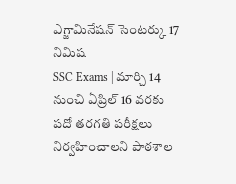ఎగ్జామినేషన్ సెంటర్కు 17 నిమిష
SSC Exams | మార్చి 14 నుంచి ఏప్రిల్ 16 వరకు పదో తరగతి పరీక్షలు నిర్వహించాలని పాఠశాల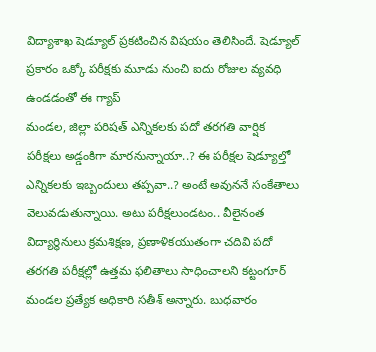విద్యాశాఖ షెడ్యూల్ ప్రకటించిన విషయం తెలిసిందే. షెడ్యూల్ ప్రకారం ఒక్కో పరీక్షకు మూడు నుంచి ఐదు రోజుల వ్యవధి ఉండడంతో ఈ గ్యాప్
మండల, జిల్లా పరిషత్ ఎన్నికలకు పదో తరగతి వార్షిక పరీక్షలు అడ్డంకిగా మారనున్నాయా..? ఈ పరీక్షల షెడ్యూల్తో ఎన్నికలకు ఇబ్బందులు తప్పవా..? అంటే అవుననే సంకేతాలు వెలువడుతున్నాయి. అటు పరీక్షలుండటం.. వీలైనంత
విద్యార్థినులు క్రమశిక్షణ, ప్రణాళికయుతంగా చదివి పదో తరగతి పరీక్షల్లో ఉత్తమ ఫలితాలు సాధించాలని కట్టంగూర్ మండల ప్రత్యేక అధికారి సతీశ్ అన్నారు. బుధవారం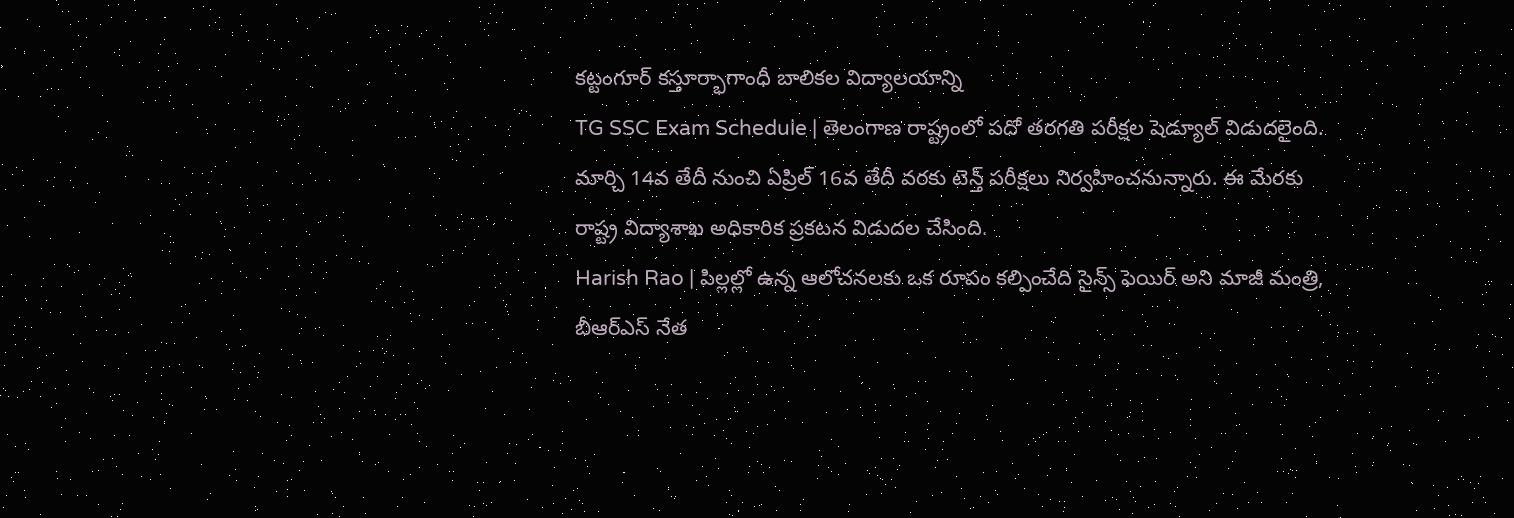కట్టంగూర్ కస్తూర్భాగాంధీ బాలికల విద్యాలయాన్ని
TG SSC Exam Schedule | తెలంగాణ రాష్ట్రంలో పదో తరగతి పరీక్షల షెడ్యూల్ విడుదలైంది. మార్చి 14వ తేదీ నుంచి ఏప్రిల్ 16వ తేదీ వరకు టెన్త్ పరీక్షలు నిర్వహించనున్నారు. ఈ మేరకు రాష్ట్ర విద్యాశాఖ అధికారిక ప్రకటన విడుదల చేసింది.
Harish Rao | పిల్లల్లో ఉన్న ఆలోచనలకు ఒక రూపం కల్పించేది సైన్స్ ఫెయిర్ అని మాజీ మంత్రి, బీఆర్ఎస్ నేత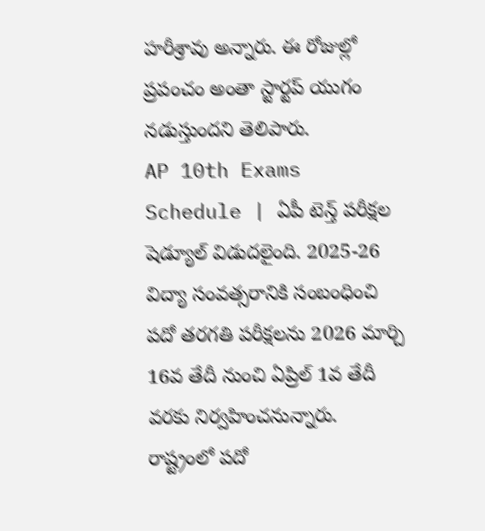హరీశ్రావు అన్నారు. ఈ రోజుల్లో ప్రపంచం అంతా స్టార్టప్ యుగం నడుస్తుందని తెలిపారు.
AP 10th Exams Schedule | ఏపీ టెన్త్ పరీక్షల షెడ్యూల్ విడుదలైంది. 2025-26 విద్యా సంవత్సరానికి సంబంధించి పదో తరగతి పరీక్షలను 2026 మార్చి 16వ తేదీ నుంచి ఏప్రిల్ 1వ తేదీ వరకు నిర్వహించనున్నారు.
రాష్ట్రంలో పదో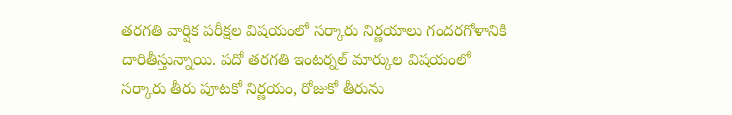తరగతి వార్షిక పరీక్షల విషయంలో సర్కారు నిర్ణయాలు గందరగోళానికి దారితీస్తున్నాయి. పదో తరగతి ఇంటర్నల్ మార్కుల విషయంలో సర్కారు తీరు పూటకో నిర్ణయం, రోజుకో తీరును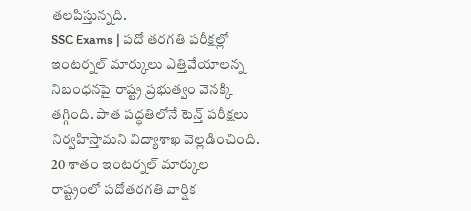తలపిస్తున్నది.
SSC Exams | పదో తరగతి పరీక్షల్లో ఇంటర్నల్ మార్కులు ఎత్తివేయాలన్న నిబంధనపై రాష్ట్ర ప్రభుత్వం వెనక్కి తగ్గింది. పాత పద్ధతిలోనే టెన్త్ పరీక్షలు నిర్వహిస్తామని విద్యాశాఖ వెల్లడించింది. 20 శాతం ఇంటర్నల్ మార్కుల
రాష్ట్రంలో పదోతరగతి వార్షిక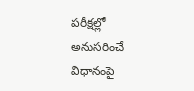పరీక్షల్లో అనుసరించే విధానంపై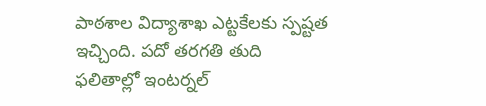పాఠశాల విద్యాశాఖ ఎట్టకేలకు స్పష్టత ఇచ్చింది. పదో తరగతి తుది ఫలితాల్లో ఇంటర్నల్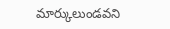మార్కులుండవని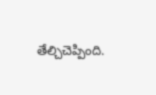తేల్చిచెప్పింది.